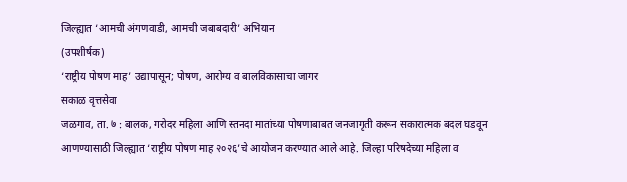जिल्ह्यात ‘आमची अंगणवाडी, आमची जबाबदारी’ अभियान
(उपशीर्षक)
‘राष्ट्रीय पोषण माह’ उद्यापासून; पोषण, आरोग्य व बालविकासाचा जागर
सकाळ वृत्तसेवा
जळगाव, ता. ७ : बालक, गरोदर महिला आणि स्तनदा मातांच्या पोषणाबाबत जनजागृती करून सकारात्मक बदल घडवून आणण्यासाठी जिल्ह्यात ‘राष्ट्रीय पोषण माह २०२६’चे आयोजन करण्यात आले आहे. जिल्हा परिषदेच्या महिला व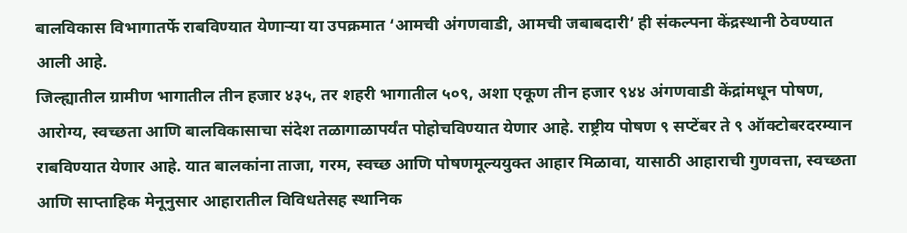बालविकास विभागातर्फे राबविण्यात येणाऱ्या या उपक्रमात ‘आमची अंगणवाडी, आमची जबाबदारी’ ही संकल्पना केंद्रस्थानी ठेवण्यात आली आहे.
जिल्ह्यातील ग्रामीण भागातील तीन हजार ४३५, तर शहरी भागातील ५०९, अशा एकूण तीन हजार ९४४ अंगणवाडी केंद्रांमधून पोषण, आरोग्य, स्वच्छता आणि बालविकासाचा संदेश तळागाळापर्यंत पोहोचविण्यात येणार आहे. राष्ट्रीय पोषण ९ सप्टेंबर ते ९ ऑक्टोबरदरम्यान राबविण्यात येणार आहे. यात बालकांना ताजा, गरम, स्वच्छ आणि पोषणमूल्ययुक्त आहार मिळावा, यासाठी आहाराची गुणवत्ता, स्वच्छता आणि साप्ताहिक मेनूनुसार आहारातील विविधतेसह स्थानिक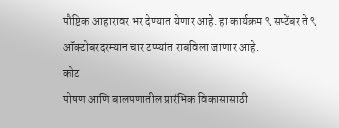पौष्टिक आहारावर भर देण्यात येणार आहे. हा कार्यक्रम ९ सप्टेंबर ते ९ ऑक्टोबरदरम्यान चार टप्प्यांत राबविला जाणार आहे.
कोट
पोषण आणि बालपणातील प्रारंभिक विकासासाठी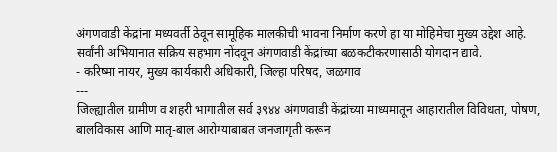अंगणवाडी केंद्रांना मध्यवर्ती ठेवून सामूहिक मालकीची भावना निर्माण करणे हा या मोहिमेचा मुख्य उद्देश आहे. सर्वांनी अभियानात सक्रिय सहभाग नोंदवून अंगणवाडी केंद्रांच्या बळकटीकरणासाठी योगदान द्यावे.
- करिष्मा नायर, मुख्य कार्यकारी अधिकारी, जिल्हा परिषद, जळगाव
---
जिल्ह्यातील ग्रामीण व शहरी भागातील सर्व ३९४४ अंगणवाडी केंद्रांच्या माध्यमातून आहारातील विविधता, पोषण, बालविकास आणि मातृ-बाल आरोग्याबाबत जनजागृती करून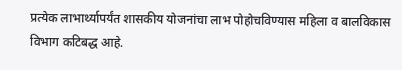प्रत्येक लाभार्थ्यापर्यंत शासकीय योजनांचा लाभ पोहोचविण्यास महिला व बालविकास विभाग कटिबद्ध आहे.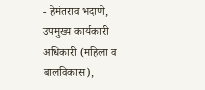- हेमंतराव भदाणे,
उपमुख्य कार्यकारी अधिकारी (महिला व बालविकास),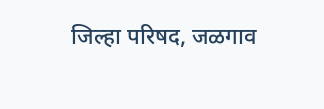जिल्हा परिषद, जळगाव